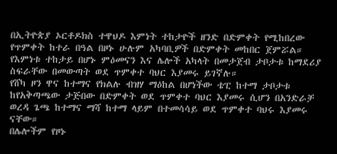በኢትዮጵያ ኦርቶዶክስ ተዋህዶ እምነት ተከታዮች ዘንድ በድምቀት የሚከበረው የጥምቀት ከተራ በዓል በዞኑ ሁሉም አካባቢዎች በድምቀት መከበር ጀምሯል።
የእምነቱ ተከታይ በሆኑ ምዕመናን እና ሌሎች አካላት በመታጀብ ታቦታቱ ከማደሪያ ስፍራቸው በመውጣት ወደ ጥምቀተ ባህር እያመሩ ይገኛሉ።
የሸካ ዞን ዋና ከተማና የክልሉ ብዝሃ ማዕከል በሆነችው ቴፒ ከተማ ታቦታቱ ከየአቅጣጫው ታጅበው በድምቀት ወደ ጥምቀተ ባህር እያመሩ ሲሆን በአንድራቻ ወረዳ ጌጫ ከተማና ማሻ ከተማ ላይም በተመሳሳይ ወደ ጥምቀተ ባህሩ እያመሩ ናቸው።
በሌሎችም የዞኑ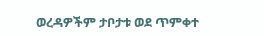ወረዳዎችም ታቦታቱ ወደ ጥምቀተ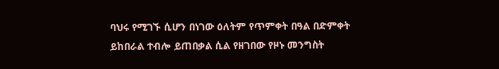ባህሩ የሚገኙ ሲሆን በነገው ዕለትም የጥምቀት በዓል በድምቀት ይከበራል ተብሎ ይጠበቃል ሲል የዘገበው የዞኑ መንግስት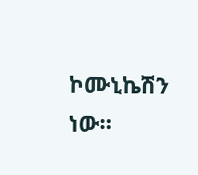ኮሙኒኬሽን ነው።